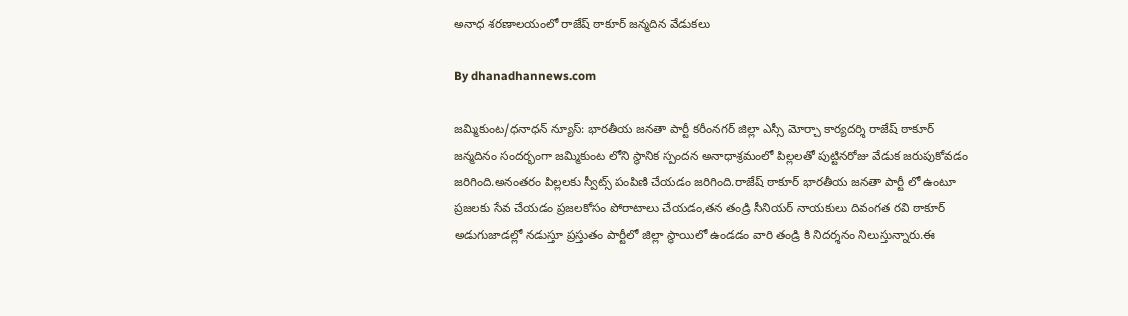అనాధ శరణాలయంలో రాజేష్ ఠాకూర్ జన్మదిన వేడుకలు

By dhanadhannews.com

జమ్మికుంట/ధనాధన్ న్యూస్: భారతీయ జనతా పార్టీ కరీంనగర్ జిల్లా ఎస్సీ మోర్చా కార్యదర్శి రాజేష్ ఠాకూర్ జన్మదినం సందర్భంగా జమ్మికుంట లోని స్థానిక స్పందన అనాధాశ్రమంలో పిల్లలతో పుట్టినరోజు వేడుక జరుపుకోవడం జరిగింది.అనంతరం పిల్లలకు స్వీట్స్ పంపిణి చేయడం జరిగింది.రాజేష్ ఠాకూర్ భారతీయ జనతా పార్టీ లో ఉంటూ ప్రజలకు సేవ చేయడం ప్రజలకోసం పోరాటాలు చేయడం,తన తండ్రి సీనియర్ నాయకులు దివంగత రవి ఠాకూర్ అడుగుజాడల్లో నడుస్తూ ప్రస్తుతం పార్టీలో జిల్లా స్థాయిలో ఉండడం వారి తండ్రి కి నిదర్శనం నిలుస్తున్నారు.ఈ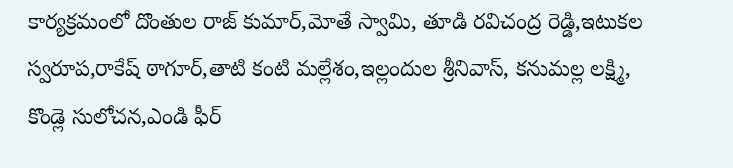కార్యక్రమంలో దొంతుల రాజ్ కుమార్,మోతే స్వామి, తూడి రవిచంద్ర రెడ్డి,ఇటుకల స్వరూప,రాకేష్ ఠాగూర్,తాటి కంటి మల్లేశం,ఇల్లందుల శ్రీనివాస్, కనుమల్ల లక్ష్మి, కొండ్లె సులోచన,ఎండి ఫీర్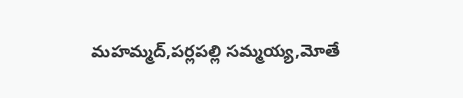మహమ్మద్,పర్లపల్లి సమ్మయ్య,మోతే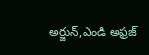అర్జున్,ఎండి అఫ్రజ్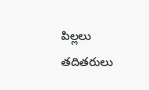పిల్లలు తదితరులు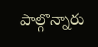పాల్గొన్నారు